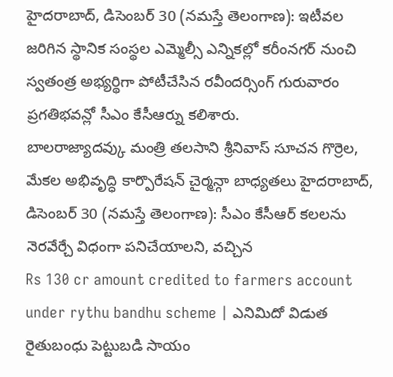హైదరాబాద్, డిసెంబర్ 30 (నమస్తే తెలంగాణ): ఇటీవల జరిగిన స్థానిక సంస్థల ఎమ్మెల్సీ ఎన్నికల్లో కరీంనగర్ నుంచి స్వతంత్ర అభ్యర్థిగా పోటీచేసిన రవీందర్సింగ్ గురువారం ప్రగతిభవన్లో సీఎం కేసీఆర్ను కలిశారు.
బాలరాజ్యాదవ్కు మంత్రి తలసాని శ్రీనివాస్ సూచన గొర్రెల, మేకల అభివృద్ధి కార్పొరేషన్ చైర్మన్గా బాధ్యతలు హైదరాబాద్, డిసెంబర్ 30 (నమస్తే తెలంగాణ): సీఎం కేసీఆర్ కలలను నెరవేర్చే విధంగా పనిచేయాలని, వచ్చిన
Rs 130 cr amount credited to farmers account under rythu bandhu scheme | ఎనిమిదో విడుత రైతుబంధు పెట్టుబడి సాయం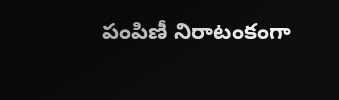పంపిణీ నిరాటంకంగా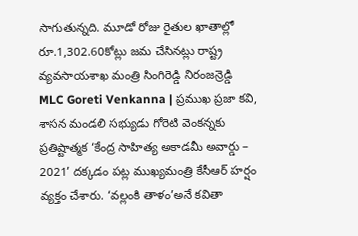సాగుతున్నది. మూడో రోజు రైతుల ఖాతాల్లో రూ.1,302.60కోట్లు జమ చేసినట్లు రాష్ట్ర వ్యవసాయశాఖ మంత్రి సింగిరెడ్డి నిరంజన్రెడ్డి
MLC Goreti Venkanna | ప్రముఖ ప్రజా కవి, శాసన మండలి సభ్యుడు గోరెటి వెంకన్నకు ప్రతిష్టాత్మక ‘కేంద్ర సాహిత్య అకాడమీ అవార్డు – 2021’ దక్కడం పట్ల ముఖ్యమంత్రి కేసీఆర్ హర్షం వ్యక్తం చేశారు. ‘వల్లంకి తాళం’అనే కవితా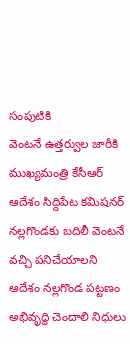సంపుటికి
వెంటనే ఉత్తర్వుల జారీకి ముఖ్యమంత్రి కేసీఆర్ ఆదేశం సిద్దిపేట కమిషనర్ నల్లగొండకు బదిలీ వెంటనే వచ్చి పనిచేయాలని ఆదేశం నల్లగొండ పట్టణం అభివృద్ధి చెందాలి నిధులు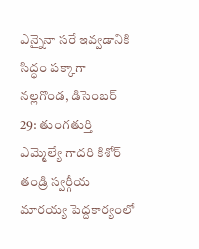ఎన్నైనా సరే ఇవ్వడానికి సిద్ధం పక్కాగా
నల్లగొండ, డిసెంబర్ 29: తుంగతుర్తి ఎమ్మెల్యే గాదరి కిశోర్ తండ్రి స్వర్గీయ మారయ్య పెద్దకార్యంలో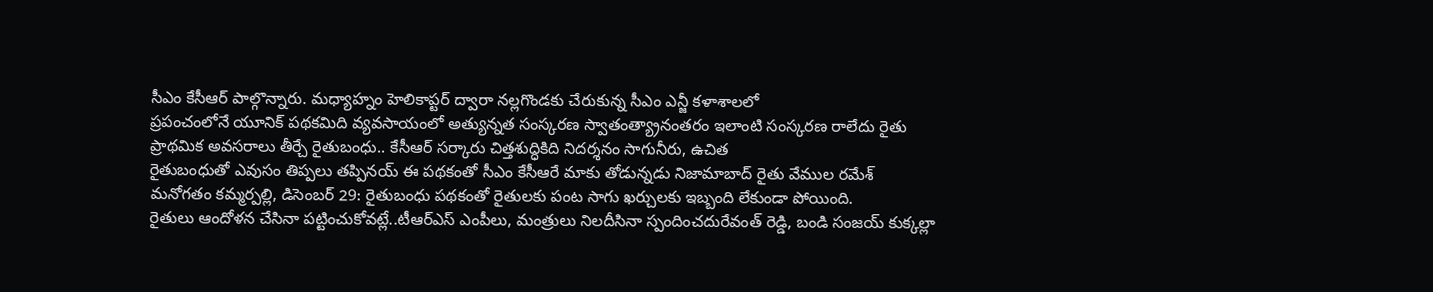సీఎం కేసీఆర్ పాల్గొన్నారు. మధ్యాహ్నం హెలికాప్టర్ ద్వారా నల్లగొండకు చేరుకున్న సీఎం ఎన్జీ కళాశాలలో
ప్రపంచంలోనే యూనిక్ పథకమిది వ్యవసాయంలో అత్యున్నత సంస్కరణ స్వాతంత్య్రానంతరం ఇలాంటి సంస్కరణ రాలేదు రైతు ప్రాథమిక అవసరాలు తీర్చే రైతుబంధు.. కేసీఆర్ సర్కారు చిత్తశుద్ధికిది నిదర్శనం సాగునీరు, ఉచిత
రైతుబంధుతో ఎవుసం తిప్పలు తప్పినయ్ ఈ పథకంతో సీఎం కేసీఆరే మాకు తోడున్నడు నిజామాబాద్ రైతు వేముల రమేశ్ మనోగతం కమ్మర్పల్లి, డిసెంబర్ 29: రైతుబంధు పథకంతో రైతులకు పంట సాగు ఖర్చులకు ఇబ్బంది లేకుండా పోయింది.
రైతులు ఆందోళన చేసినా పట్టించుకోవట్లే..టీఆర్ఎస్ ఎంపీలు, మంత్రులు నిలదీసినా స్పందించదురేవంత్ రెడ్డి, బండి సంజయ్ కుక్కల్లా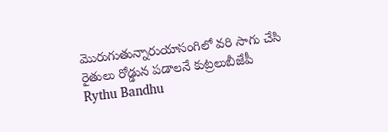మొరుగుతున్నారుయాసంగిలో వరి సాగు చేసి రైతులు రోడ్డున పడాలనే కుట్రలుబీజేపీ
Rythu Bandhu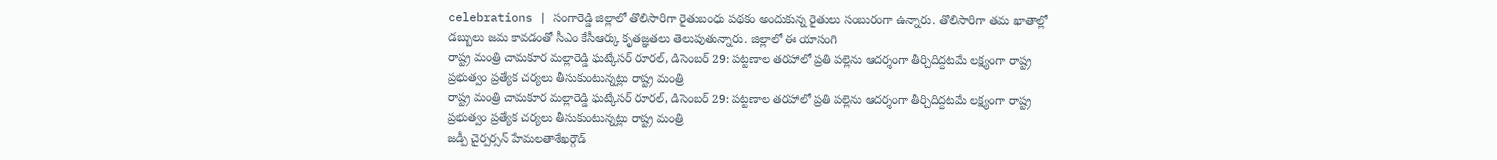celebrations | సంగారెడ్డి జిల్లాలో తొలిసారిగా రైతుబంధు పథకం అందుకున్న రైతులు సంబురంగా ఉన్నారు. తొలిసారిగా తమ ఖాతాల్లో డబ్బులు జమ కావడంతో సీఎం కేసీఆర్కు కృతజ్ఞతలు తెలుపుతున్నారు. జిల్లాలో ఈ యాసంగి
రాష్ట్ర మంత్రి చామకూర మల్లారెడ్డి ఘట్కేసర్ రూరల్, డిసెంబర్ 29: పట్టణాల తరహాలో ప్రతి పల్లెను ఆదర్శంగా తీర్చిదిద్దటమే లక్ష్యంగా రాష్ట్ర ప్రభుత్వం ప్రత్యేక చర్యలు తీసుకుంటున్నట్లు రాష్ట్ర మంత్రి
రాష్ట్ర మంత్రి చామకూర మల్లారెడ్డి ఘట్కేసర్ రూరల్, డిసెంబర్ 29: పట్టణాల తరహాలో ప్రతి పల్లెను ఆదర్శంగా తీర్చిదిద్దటమే లక్ష్యంగా రాష్ట్ర ప్రభుత్వం ప్రత్యేక చర్యలు తీసుకుంటున్నట్లు రాష్ట్ర మంత్రి
జడ్పీ చైర్పర్సన్ హేమలతాశేఖర్గౌడ్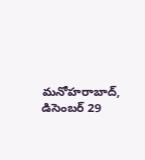మనోహరాబాద్, డిసెంబర్ 29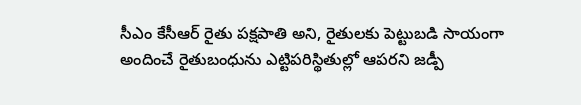సీఎం కేసీఆర్ రైతు పక్షపాతి అని, రైతులకు పెట్టుబడి సాయంగా అందించే రైతుబంధును ఎట్టిపరిస్థితుల్లో ఆపరని జడ్పీ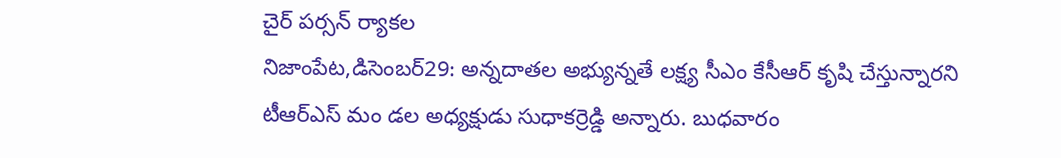చైర్ పర్సన్ ర్యాకల
నిజాంపేట,డిసెంబర్29: అన్నదాతల అభ్యున్నతే లక్ష్య సీఎం కేసీఆర్ కృషి చేస్తున్నారని టీఆర్ఎస్ మం డల అధ్యక్షుడు సుధాకర్రెడ్డి అన్నారు. బుధవారం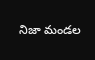నిజా మండల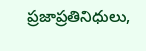ప్రజాప్రతినిధులు,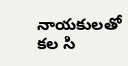నాయకులతో కల సి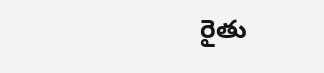రైతు